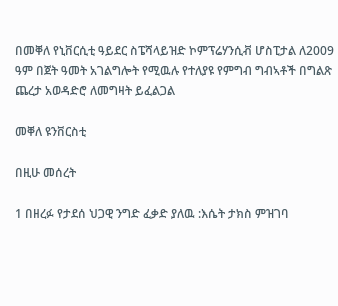በመቐለ የኒቨርሲቲ ዓይደር ስፔሻላይዝድ ኮምፕሬሃንሲቭ ሆስፒታል ለ2009 ዓም በጀት ዓመት አገልግሎት የሚዉሉ የተለያዩ የምግብ ግብኣቶች በግልጽ ጨረታ አወዳድሮ ለመግዛት ይፈልጋል

መቐለ ዩንቨርስቲ

በዚሁ መሰረት

1 በዘረፉ የታደሰ ህጋዊ ንግድ ፈቃድ ያለዉ :እሴት ታክስ ምዝገባ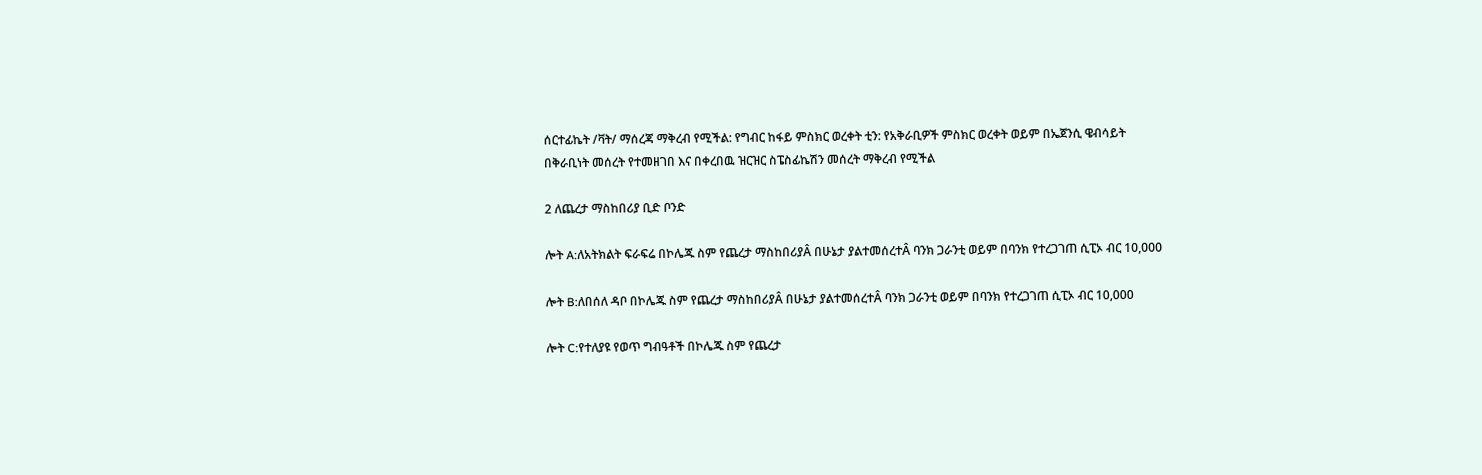ሰርተፊኬት /ቫት/ ማሰረጃ ማቅረብ የሚችል: የግብር ከፋይ ምስክር ወረቀት ቲን: የአቅራቢዎች ምስክር ወረቀት ወይም በኤጀንሲ ዌብሳይት በቅራቢነት መሰረት የተመዘገበ እና በቀረበዉ ዝርዝር ስፔስፊኬሽን መሰረት ማቅረብ የሚችል

2 ለጨረታ ማስከበሪያ ቢድ ቦንድ

ሎት A:ለአትክልት ፍራፍሬ በኮሌጁ ስም የጨረታ ማስከበሪያÂ በሁኔታ ያልተመሰረተÂ ባንክ ጋራንቲ ወይም በባንክ የተረጋገጠ ሲፒኦ ብር 10,000

ሎት B:ለበሰለ ዳቦ በኮሌጁ ስም የጨረታ ማስከበሪያÂ በሁኔታ ያልተመሰረተÂ ባንክ ጋራንቲ ወይም በባንክ የተረጋገጠ ሲፒኦ ብር 10,000

ሎት C:የተለያዩ የወጥ ግብዓቶች በኮሌጁ ስም የጨረታ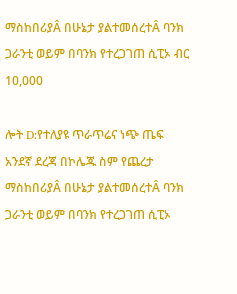ማስከበሪያÂ በሁኔታ ያልተመሰረተÂ ባንክ ጋራንቲ ወይም በባንክ የተረጋገጠ ሲፒኦ ብር 10,000

ሎት D:የተለያዩ ጥራጥሬና ነጭ ጤፍ አንደኛ ደረጃ በኮሌጁ ስም የጨረታ ማስከበሪያÂ በሁኔታ ያልተመሰረተÂ ባንክ ጋራንቲ ወይም በባንክ የተረጋገጠ ሲፒኦ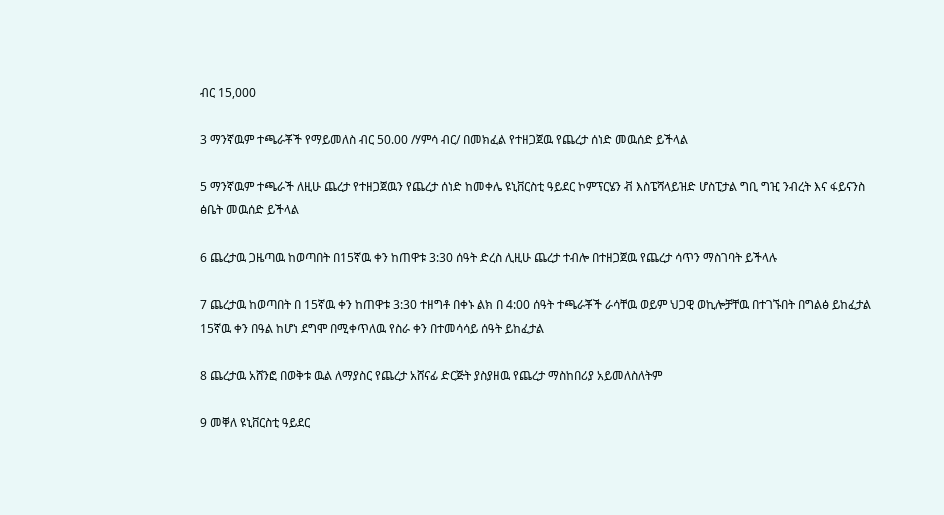ብር 15,000

3 ማንኛዉም ተጫራቾች የማይመለስ ብር 50.00 /ሃምሳ ብር/ በመክፈል የተዘጋጀዉ የጨረታ ሰነድ መዉሰድ ይችላል

5 ማንኛዉም ተጫራች ለዚሁ ጨረታ የተዘጋጀዉን የጨረታ ሰነድ ከመቀሌ ዩኒቨርስቲ ዓይደር ኮምፕርሄን ቭ እስፔሻላይዝድ ሆስፒታል ግቢ ግዢ ንብረት እና ፋይናንስ ፅቤት መዉሰድ ይችላል

6 ጨረታዉ ጋዜጣዉ ከወጣበት በ15ኛዉ ቀን ከጠዋቱ 3:30 ሰዓት ድረስ ሊዚሁ ጨረታ ተብሎ በተዘጋጀዉ የጨረታ ሳጥን ማስገባት ይችላሉ

7 ጨረታዉ ከወጣበት በ 15ኛዉ ቀን ከጠዋቱ 3:30 ተዘግቶ በቀኑ ልክ በ 4:00 ሰዓት ተጫራቾች ራሳቸዉ ወይም ህጋዊ ወኪሎቻቸዉ በተገኙበት በግልፅ ይከፈታል 15ኛዉ ቀን በዓል ከሆነ ደግሞ በሚቀጥለዉ የስራ ቀን በተመሳሳይ ሰዓት ይከፈታል

8 ጨረታዉ አሸንፎ በወቅቱ ዉል ለማያስር የጨረታ አሸናፊ ድርጅት ያስያዘዉ የጨረታ ማስከበሪያ አይመለስለትም

9 መቐለ ዩኒቨርስቲ ዓይደር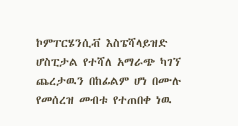ኮምፐርሄንሲቭ እስፔሻላይዝድ ሆስፒታል የተሻለ አማራጭ ካገኘ ጨረታዉን በከፊልም ሆነ በሙሉ የመሰረዝ መብቱ የተጠበቀ ነዉ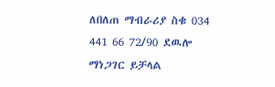ለበለጠ ማብራሪያ ስቁ 034 441 66 72/90 ደዉሎ ማነጋገር ይቻላል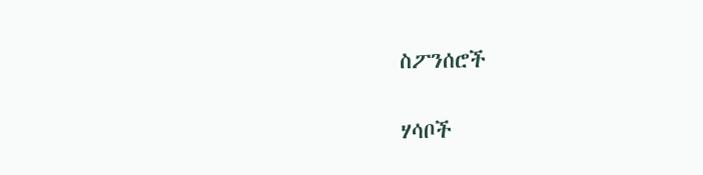ስፖንሰሮች

ሃሳቦች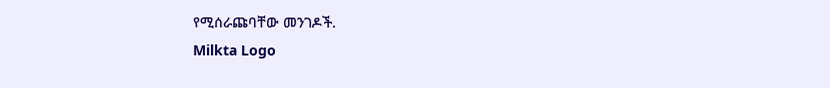የሚሰራጩባቸው መንገዶች.
Milkta Logo